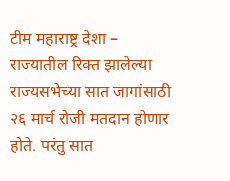टीम महाराष्ट्र देशा – राज्यातील रिक्त झालेल्या राज्यसभेच्या सात जागांसाठी २६ मार्च रोजी मतदान होणार होते. परंतु सात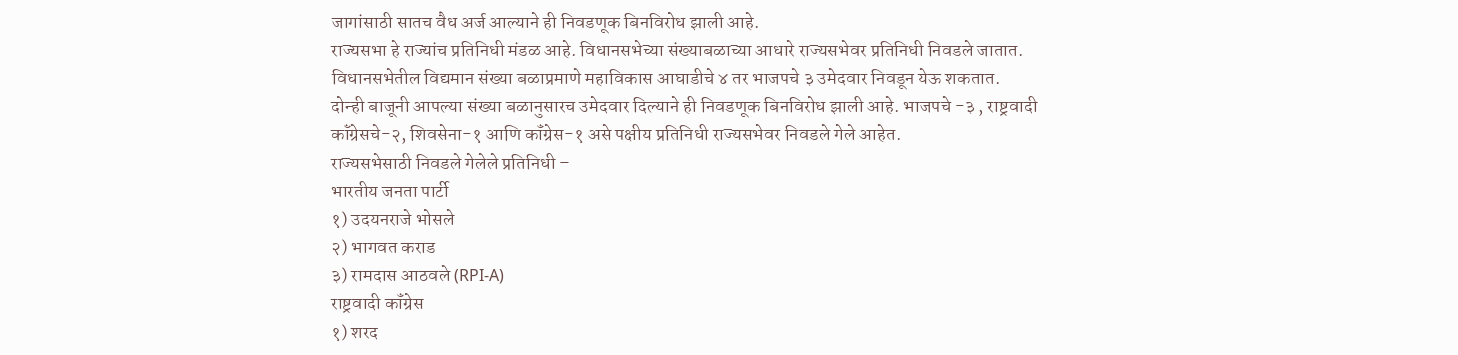जागांसाठी सातच वैध अर्ज आल्याने ही निवडणूक बिनविरोध झाली आहे.
राज्यसभा हे राज्यांच प्रतिनिधी मंडळ आहे. विधानसभेच्या संख्याबळाच्या आधारे राज्यसभेवर प्रतिनिधी निवडले जातात. विधानसभेतील विद्यमान संख्या बळाप्रमाणे महाविकास आघाडीचे ४ तर भाजपचे ३ उमेदवार निवडून येऊ शकतात.
दोन्ही बाजूनी आपल्या संख्या बळानुसारच उमेदवार दिल्याने ही निवडणूक बिनविरोध झाली आहे. भाजपचे -३ , राष्ट्रवादी कॉंग्रेसचे-२, शिवसेना-१ आणि कॉंग्रेस-१ असे पक्षीय प्रतिनिधी राज्यसभेवर निवडले गेले आहेत.
राज्यसभेसाठी निवडले गेलेले प्रतिनिधी –
भारतीय जनता पार्टी
१) उदयनराजे भोसले
२) भागवत कराड
३) रामदास आठवले (RPI-A)
राष्ट्रवादी कॉंग्रेस
१) शरद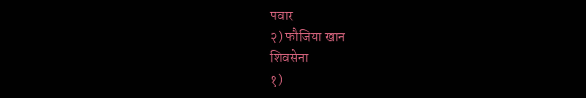पवार
२) फौजिया खान
शिवसेना
१)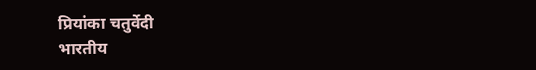प्रियांका चतुर्वेदी
भारतीय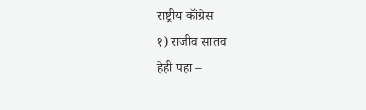राष्ट्रीय कॉंग्रेस
१) राजीव सातव
हेही पहा –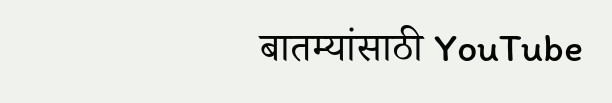बातम्यांसाठी YouTube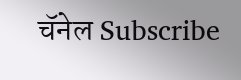चॅनेल Subscribe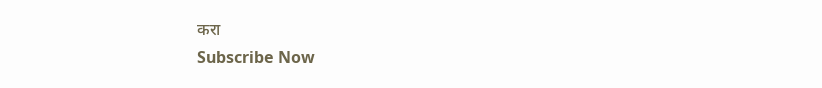करा
Subscribe Now